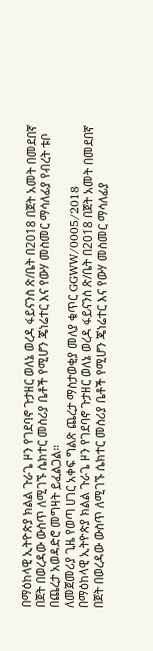በማዕከላዊ ኢትዮጵያ ክልል ጉራጌ ዞን የገደባኖ ጉታዘር ወለኔ ወረዳ ፋይናንስ ጽ/ቤት በ2018 በጀት አመት በመደበኛ በጀት በወረዳው ውስጥ ለሚገኙ ሴክተር መስሪያ ቤቶች የሚሆን ጄነሬተር እና የውሃ መስመር ማሳለፊያ የብረት ቱቦ በጨረታ አወዳድሮ መግዛት ይፈልጋል።
ለመጀመሪያ ጊዜ የወጣ ሀገር አቀፍ ግልጽ ጨረታ ማስታወቂያ መለያ ቁጥር GGWW/0005/2018
በማዕከላዊ ኢትዮጵያ ክልል ጉራጌ ዞን የገደባኖ ጉታዘር ወለኔ ወረዳ ፋይናንስ ጽ/ቤት በ2018 በጀት አመት በመደበኛ በጀት በወረዳው ውስጥ ለሚገኙ ሴክተር መስሪያ ቤቶች የሚሆን ጄነሬተር እና የውሃ መስመር ማሳለፊያ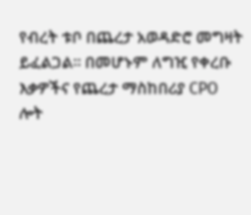የብረት ቱቦ በጨረታ አወዳድሮ መግዛት ይፈልጋል። በመሆኑም ለግዢ የቀረቡ እቃዎችና የጨረታ ማስከበሪያ CPO
ሎት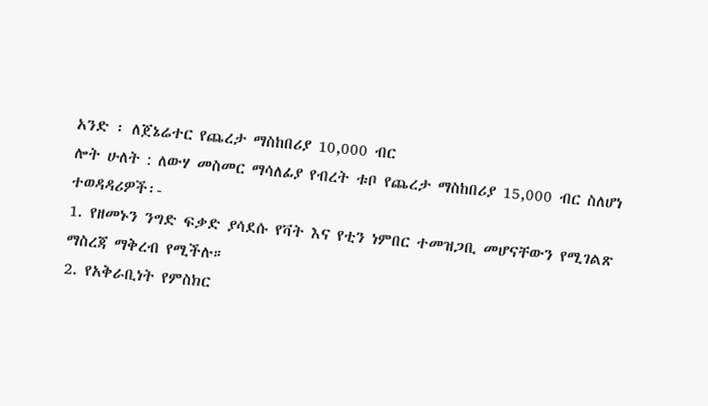አንድ ፡ ለጀኔሬተር የጨረታ ማስከበሪያ 10,000 ብር
ሎት ሁለት : ለውሃ መስመር ማሳለፊያ የብረት ቱቦ የጨረታ ማስከበሪያ 15,000 ብር ስለሆነ
ተወዳዳሪዎች፡-
1. የዘመኑን ንግድ ፍቃድ ያሳደሱ የቫት እና የቲን ነምበር ተመዝጋቢ መሆናቸውን የሚገልጽ ማስረጃ ማቅረብ የሚችሉ።
2. የአቅራቢነት የምስክር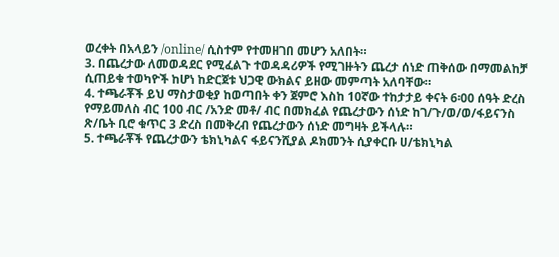ወረቀት በአላይን /online/ ሲስተም የተመዘገበ መሆን አለበት።
3. በጨረታው ለመወዳደር የሚፈልጉ ተወዳዳሪዎች የሚገዙትን ጨረታ ሰነድ ጠቅሰው በማመልከቻ ሲጠይቁ ተወካዮች ከሆነ ከድርጀቱ ህጋዊ ውክልና ይዘው መምጣት አለባቸው።
4. ተጫራቾች ይህ ማስታወቂያ ከወጣበት ቀን ጀምሮ እስከ 10ኛው ተከታታይ ቀናት 6፡00 ሰዓት ድረስ የማይመለስ ብር 100 ብር /አንድ መቶ/ ብር በመክፈል የጨረታውን ሰነድ ከገ/ጉ/ወ/ወ/ፋይናንስ ጽ/ቤት ቢሮ ቁጥር 3 ድረስ በመቅረብ የጨረታውን ሰነድ መግዛት ይችላሉ።
5. ተጫራቾች የጨረታውን ቴክኒካልና ፋይናንሺያል ዶክመንት ሲያቀርቡ ሀ/ቴክኒካል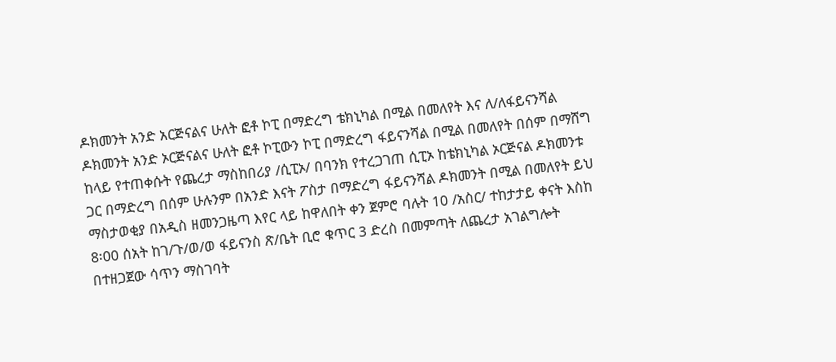ዶክመንት አንድ አርጅናልና ሁለት ፎቶ ኮፒ በማድረግ ቴክኒካል በሚል በመለየት እና ለ/ለፋይናንሻል ዶክመንት አንድ ኦርጅናልና ሁለት ፎቶ ኮፒውን ኮፒ በማድረግ ፋይናንሻል በሚል በመለየት በሰም በማሸግ ከላይ የተጠቀሱት የጨረታ ማስከበሪያ /ሲፒኦ/ በባንክ የተረጋገጠ ሲፒኦ ከቴክኒካል ኦርጅናል ዶክመንቱ ጋር በማድረግ በሰም ሁሉንም በአንድ እናት ፖስታ በማድረግ ፋይናንሻል ዶክመንት በሚል በመለየት ይህ ማስታወቂያ በአዲስ ዘመንጋዜጣ እየር ላይ ከዋለበት ቀን ጀምሮ ባሉት 10 /አስር/ ተከታታይ ቀናት እስከ 8፡00 ሰአት ከገ/ጉ/ወ/ወ ፋይናንስ ጽ/ቤት ቢሮ ቁጥር 3 ድረስ በመምጣት ለጨረታ አገልግሎት በተዘጋጀው ሳጥን ማስገባት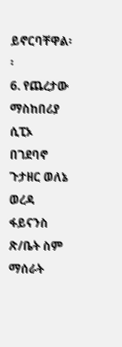ይኖርባቸዋል፡፡
6. የጨረታው ማስከበሪያ ሲፒኦ በገደባኖ ጉታዘር ወለኔ ወረዳ ፋይናንስ ጽ/ቤት ስም ማሰራት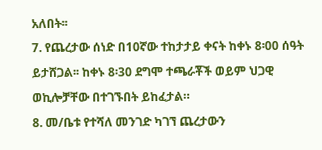አለበት፡፡
7. የጨረታው ሰነድ በ10ኛው ተከታታይ ቀናት ከቀኑ 8፡00 ሰዓት ይታሸጋል፡፡ ከቀኑ 8፡30 ደግሞ ተጫራቾች ወይም ህጋዊ ወኪሎቻቸው በተገኙበት ይከፈታል።
8. መ/ቤቱ የተሻለ መንገድ ካገኘ ጨረታውን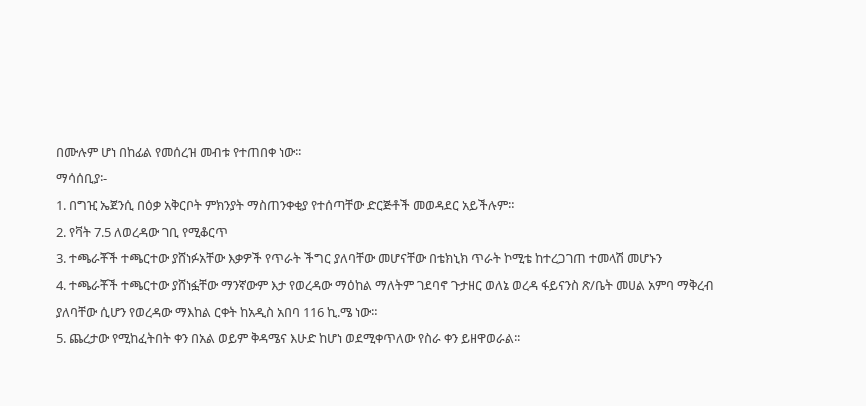በሙሉም ሆነ በከፊል የመሰረዝ መብቱ የተጠበቀ ነው፡፡
ማሳሰቢያ፡-
1. በግዢ ኤጀንሲ በዕቃ አቅርቦት ምክንያት ማስጠንቀቂያ የተሰጣቸው ድርጅቶች መወዳደር አይችሉም።
2. የቫት 7.5 ለወረዳው ገቢ የሚቆርጥ
3. ተጫራቾች ተጫርተው ያሸነፉአቸው እቃዎች የጥራት ችግር ያለባቸው መሆናቸው በቴክኒክ ጥራት ኮሚቴ ከተረጋገጠ ተመላሽ መሆኑን
4. ተጫራቾች ተጫርተው ያሸነፏቸው ማንኛውም እታ የወረዳው ማዕከል ማለትም ገደባኖ ጉታዘር ወለኔ ወረዳ ፋይናንስ ጽ/ቤት መሀል አምባ ማቅረብ ያለባቸው ሲሆን የወረዳው ማእከል ርቀት ከአዲስ አበባ 116 ኪ.ሜ ነው።
5. ጨረታው የሚከፈትበት ቀን በአል ወይም ቅዳሜና እሁድ ከሆነ ወደሚቀጥለው የስራ ቀን ይዘዋወራል፡፡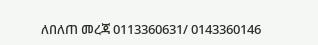ለበለጠ መረጃ 0113360631/ 0143360146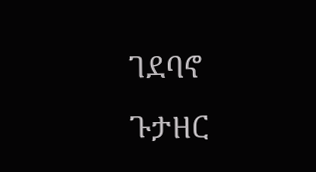ገደባኖ ጉታዘር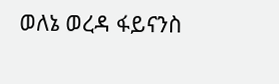ወለኔ ወረዳ ፋይናንስ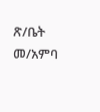ጽ/ቤት
መ/አምባ